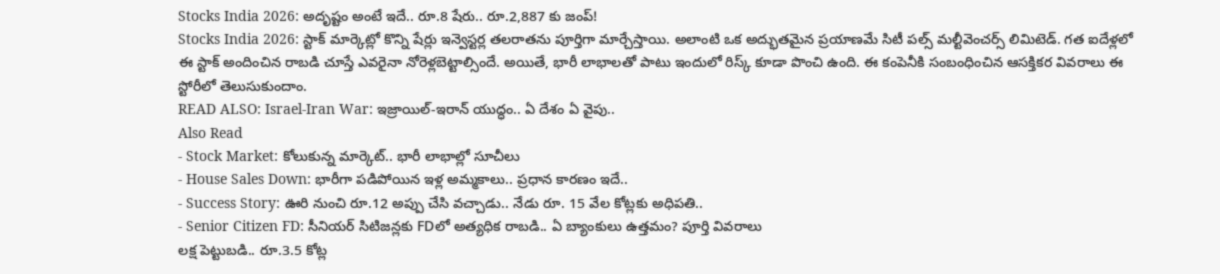Stocks India 2026: అదృష్టం అంటే ఇదే.. రూ.8 షేరు.. రూ.2,887 కు జంప్!
Stocks India 2026: స్టాక్ మార్కెట్లో కొన్ని షేర్లు ఇన్వెస్టర్ల తలరాతను పూర్తిగా మార్చేస్తాయి. అలాంటి ఒక అద్భుతమైన ప్రయాణమే సిటీ పల్స్ మల్టీవెంచర్స్ లిమిటెడ్. గత ఐదేళ్లలో ఈ స్టాక్ అందించిన రాబడి చూస్తే ఎవరైనా నోరెళ్లబెట్టాల్సిందే. అయితే, భారీ లాభాలతో పాటు ఇందులో రిస్క్ కూడా పొంచి ఉంది. ఈ కంపెనీకి సంబంధించిన ఆసక్తికర వివరాలు ఈ స్టోరీలో తెలుసుకుందాం.
READ ALSO: Israel-Iran War: ఇజ్రాయిల్-ఇరాన్ యుద్ధం.. ఏ దేశం ఏ వైపు..
Also Read
- Stock Market: కోలుకున్న మార్కెట్.. భారీ లాభాల్లో సూచీలు
- House Sales Down: భారీగా పడిపోయిన ఇళ్ల అమ్మకాలు.. ప్రధాన కారణం ఇదే..
- Success Story: ఊరి నుంచి రూ.12 అప్పు చేసి వచ్చాడు.. నేడు రూ. 15 వేల కోట్లకు అధిపతి..
- Senior Citizen FD: సీనియర్ సిటిజన్లకు FDలో అత్యధిక రాబడి.. ఏ బ్యాంకులు ఉత్తమం? పూర్తి వివరాలు
లక్ష పెట్టుబడి.. రూ.3.5 కోట్ల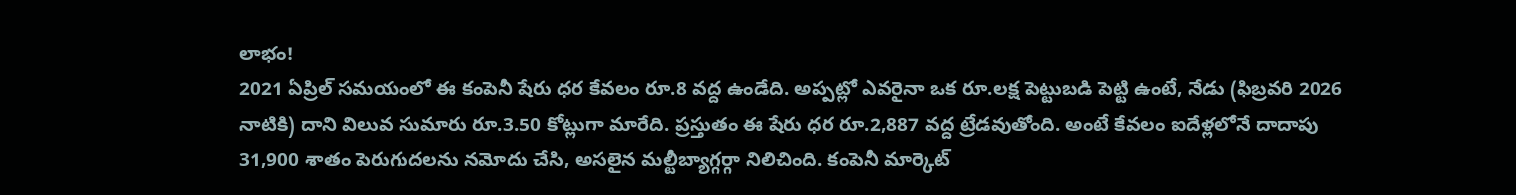లాభం!
2021 ఏప్రిల్ సమయంలో ఈ కంపెనీ షేరు ధర కేవలం రూ.8 వద్ద ఉండేది. అప్పట్లో ఎవరైనా ఒక రూ.లక్ష పెట్టుబడి పెట్టి ఉంటే, నేడు (ఫిబ్రవరి 2026 నాటికి) దాని విలువ సుమారు రూ.3.50 కోట్లుగా మారేది. ప్రస్తుతం ఈ షేరు ధర రూ.2,887 వద్ద ట్రేడవుతోంది. అంటే కేవలం ఐదేళ్లలోనే దాదాపు 31,900 శాతం పెరుగుదలను నమోదు చేసి, అసలైన మల్టీబ్యాగ్గర్గా నిలిచింది. కంపెనీ మార్కెట్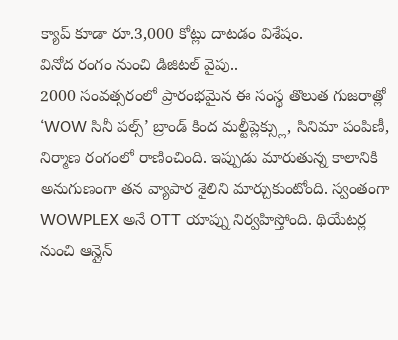క్యాప్ కూడా రూ.3,000 కోట్లు దాటడం విశేషం.
వినోద రంగం నుంచి డిజిటల్ వైపు..
2000 సంవత్సరంలో ప్రారంభమైన ఈ సంస్థ తొలుత గుజరాత్లో ‘WOW సినీ పల్స్’ బ్రాండ్ కింద మల్టీప్లెక్స్లు, సినిమా పంపిణీ, నిర్మాణ రంగంలో రాణించింది. ఇప్పుడు మారుతున్న కాలానికి అనుగుణంగా తన వ్యాపార శైలిని మార్చుకుంటోంది. స్వంతంగా WOWPLEX అనే OTT యాప్ను నిర్వహిస్తోంది. థియేటర్ల నుంచి ఆన్లైన్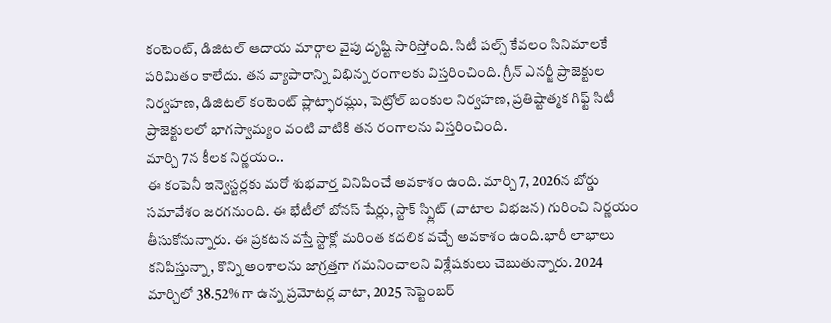కంటెంట్, డిజిటల్ ఆదాయ మార్గాల వైపు దృష్టి సారిస్తోంది. సిటీ పల్స్ కేవలం సినిమాలకే పరిమితం కాలేదు. తన వ్యాపారాన్ని విభిన్న రంగాలకు విస్తరించింది. గ్రీన్ ఎనర్జీ ప్రాజెక్టుల నిర్వహణ, డిజిటల్ కంటెంట్ ప్లాట్ఫారమ్లు, పెట్రోల్ బంకుల నిర్వహణ, ప్రతిష్టాత్మక గిఫ్ట్ సిటీ ప్రాజెక్టులలో భాగస్వామ్యం వంటి వాటికి తన రంగాలను విస్తరించింది.
మార్చి 7న కీలక నిర్ణయం..
ఈ కంపెనీ ఇన్వెస్టర్లకు మరో శుభవార్త వినిపించే అవకాశం ఉంది. మార్చి 7, 2026న బోర్డు సమావేశం జరగనుంది. ఈ భేటీలో బోనస్ షేర్లు, స్టాక్ స్ప్లిట్ (వాటాల విభజన) గురించి నిర్ణయం తీసుకోనున్నారు. ఈ ప్రకటన వస్తే స్టాక్లో మరింత కదలిక వచ్చే అవకాశం ఉంది.భారీ లాభాలు కనిపిస్తున్నా, కొన్ని అంశాలను జాగ్రత్తగా గమనించాలని విశ్లేషకులు చెబుతున్నారు. 2024 మార్చిలో 38.52% గా ఉన్న ప్రమోటర్ల వాటా, 2025 సెప్టెంబర్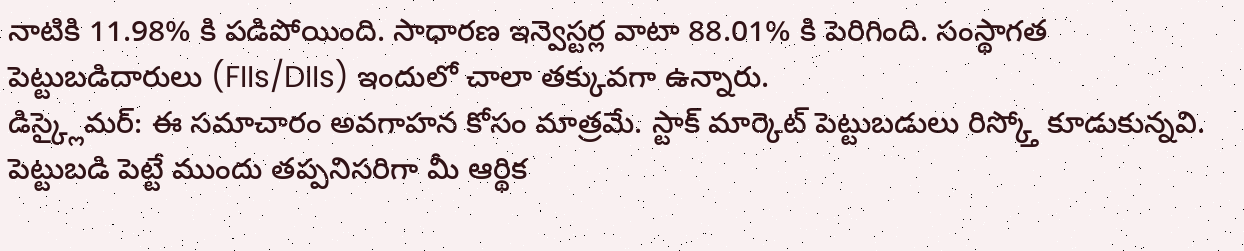నాటికి 11.98% కి పడిపోయింది. సాధారణ ఇన్వెస్టర్ల వాటా 88.01% కి పెరిగింది. సంస్థాగత పెట్టుబడిదారులు (FIIs/DIIs) ఇందులో చాలా తక్కువగా ఉన్నారు.
డిస్క్లైమర్: ఈ సమాచారం అవగాహన కోసం మాత్రమే. స్టాక్ మార్కెట్ పెట్టుబడులు రిస్క్తో కూడుకున్నవి. పెట్టుబడి పెట్టే ముందు తప్పనిసరిగా మీ ఆర్థిక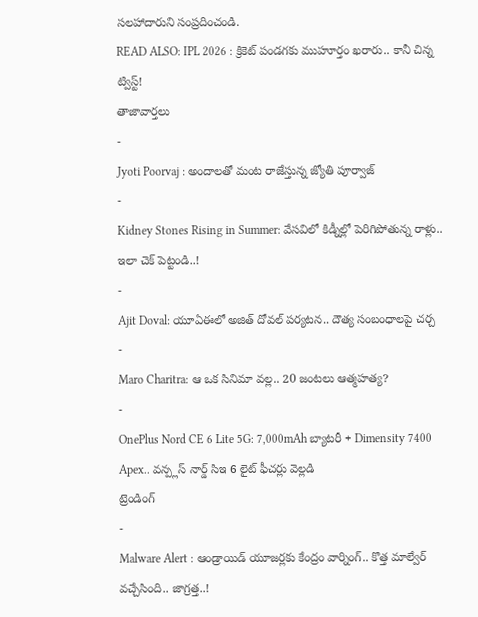సలహాదారుని సంప్రదించండి.
READ ALSO: IPL 2026 : క్రికెట్ పండగకు ముహూర్తం ఖరారు.. కానీ చిన్న ట్విస్ట్!
తాజావార్తలు
-
Jyoti Poorvaj : అందాలతో మంట రాజేస్తున్న జ్యోతి పూర్వాజ్
-
Kidney Stones Rising in Summer: వేసవిలో కిడ్నీల్లో పెరిగిపోతున్న రాళ్లు.. ఇలా చెక్ పెట్టండి..!
-
Ajit Doval: యూఏఈలో అజిత్ దోవల్ పర్యటన.. దౌత్య సంబంధాలపై చర్చ
-
Maro Charitra: ఆ ఒక సినిమా వల్ల.. 20 జంటలు ఆత్మహత్య?
-
OnePlus Nord CE 6 Lite 5G: 7,000mAh బ్యాటరీ + Dimensity 7400 Apex.. వన్ప్లస్ నార్డ్ సిఇ 6 లైట్ ఫీచర్లు వెల్లడి
ట్రెండింగ్
-
Malware Alert : ఆండ్రాయిడ్ యూజర్లకు కేంద్రం వార్నింగ్.. కొత్త మాల్వేర్ వచ్చేసింది.. జాగ్రత్త..!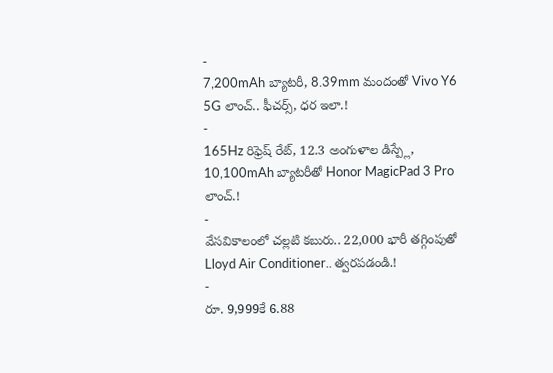-
7,200mAh బ్యాటరీ, 8.39mm మందంతో Vivo Y6 5G లాంచ్.. ఫీచర్స్, ధర ఇలా.!
-
165Hz రిఫ్రెష్ రేట్, 12.3 అంగుళాల డిస్ప్లే, 10,100mAh బ్యాటరీతో Honor MagicPad 3 Pro లాంచ్.!
-
వేసవికాలంలో చల్లటి కబురు.. 22,000 భారీ తగ్గింపుతో Lloyd Air Conditioner.. త్వరపడండి.!
-
రూ. 9,999కే 6.88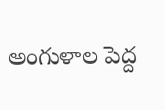అంగుళాల పెద్ద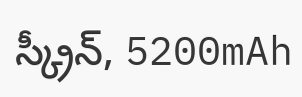స్క్రీన్, 5200mAh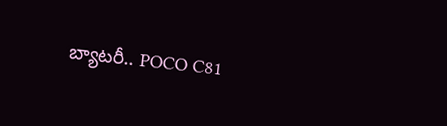బ్యాటరీ.. POCO C81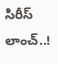సిరీస్ లాంచ్..!